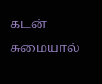கடன் சுமையால்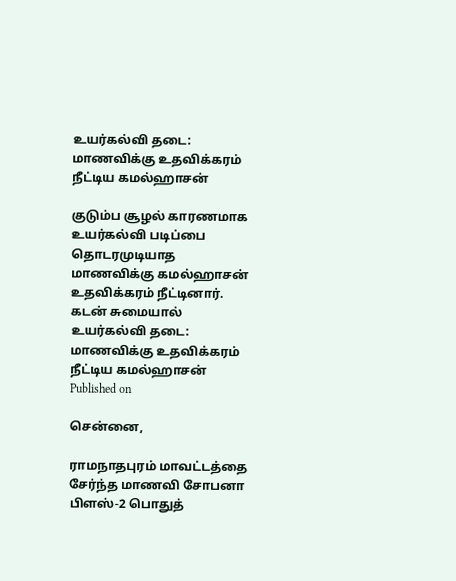உயர்கல்வி தடை: மாணவிக்கு உதவிக்கரம் நீட்டிய கமல்ஹாசன்

குடும்ப சூழல் காரணமாக உயர்கல்வி படிப்பை தொடரமுடியாத மாணவிக்கு கமல்ஹாசன் உதவிக்கரம் நீட்டினார்.
கடன் சுமையால் உயர்கல்வி தடை: மாணவிக்கு உதவிக்கரம் நீட்டிய கமல்ஹாசன்
Published on

சென்னை,

ராமநாதபுரம் மாவட்டத்தை சேர்ந்த மாணவி சோபனா பிளஸ்-2 பொதுத்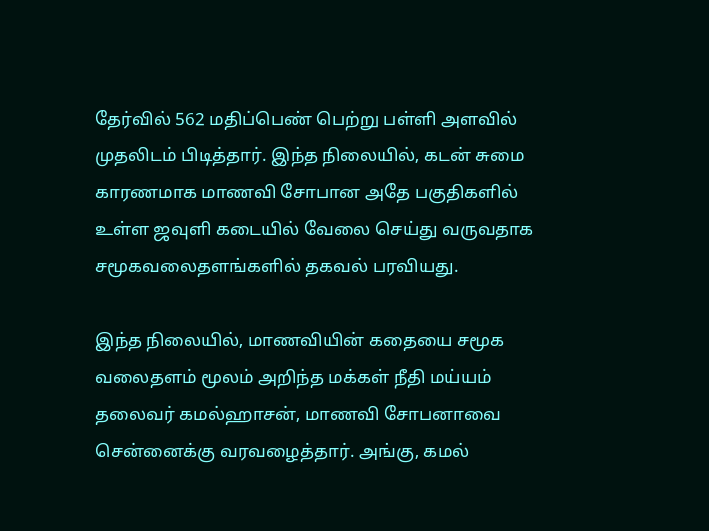தேர்வில் 562 மதிப்பெண் பெற்று பள்ளி அளவில் முதலிடம் பிடித்தார். இந்த நிலையில், கடன் சுமை காரணமாக மாணவி சோபான அதே பகுதிகளில் உள்ள ஜவுளி கடையில் வேலை செய்து வருவதாக சமூகவலைதளங்களில் தகவல் பரவியது.

இந்த நிலையில், மாணவியின் கதையை சமூக வலைதளம் மூலம் அறிந்த மக்கள் நீதி மய்யம் தலைவர் கமல்ஹாசன், மாணவி சோபனாவை சென்னைக்கு வரவழைத்தார். அங்கு, கமல்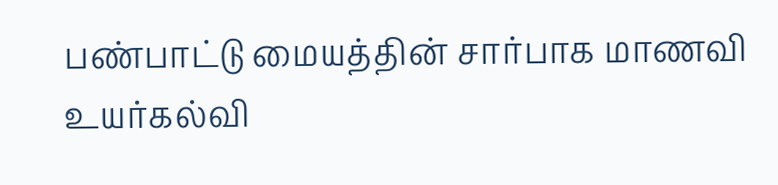பண்பாட்டு மையத்தின் சார்பாக மாணவி உயர்கல்வி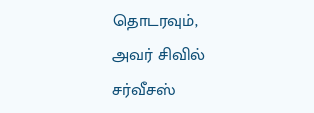தொடரவும், அவர் சிவில் சர்வீசஸ்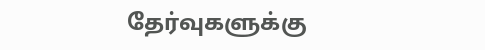தேர்வுகளுக்கு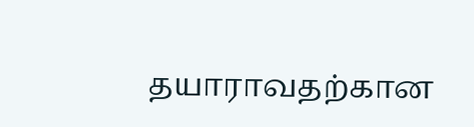தயாராவதற்கான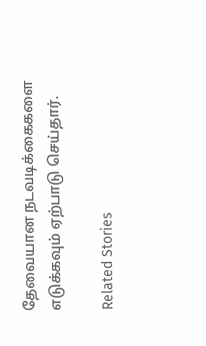தேவையான நடவடிக்கைகளை எடுக்கவும் ஏற்பாடு செய்தார்.

Related Stories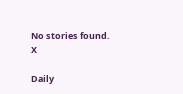No stories found.
X

Daily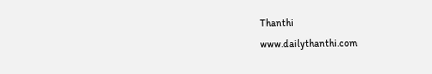Thanthi
www.dailythanthi.com